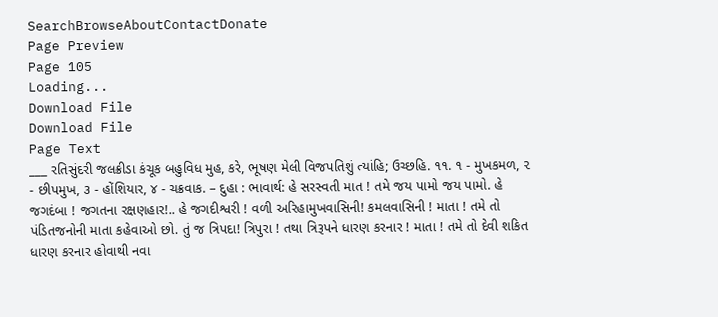SearchBrowseAboutContactDonate
Page Preview
Page 105
Loading...
Download File
Download File
Page Text
___ રતિસુંદરી જલક્રીડા કંચૂક બહુવિધ મુહ, કરે, ભૂષણ મેલી વિજપતિશું ત્યાંહિ; ઉચ્છહિ. ૧૧. ૧ - મુખકમળ, ૨ - છીપમુખ, ૩ - હોંશિયાર, ૪ - ચક્રવાક. – દુહા : ભાવાર્થ: હે સરસ્વતી માત ! તમે જય પામો જય પામો. હે જગદંબા ! જગતના રક્ષણહાર!.. હે જગદીશ્વરી ! વળી અરિહામુખવાસિની! કમલવાસિની ! માતા ! તમે તો પંડિતજનોની માતા કહેવાઓ છો. તું જ ત્રિપદા! ત્રિપુરા ! તથા ત્રિરૂપને ધારણ કરનાર ! માતા ! તમે તો દેવી શકિત ધારણ કરનાર હોવાથી નવા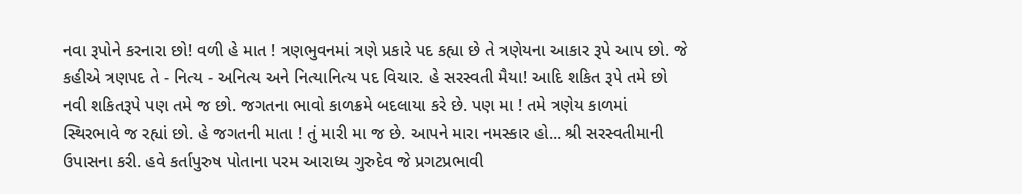નવા રૂપોને કરનારા છો! વળી હે માત ! ત્રણભુવનમાં ત્રણે પ્રકારે પદ કહ્યા છે તે ત્રણેયના આકાર રૂપે આપ છો. જે કહીએ ત્રણપદ તે - નિત્ય - અનિત્ય અને નિત્યાનિત્ય પદ વિચાર. હે સરસ્વતી મૈયા! આદિ શકિત રૂપે તમે છો નવી શકિતરૂપે પણ તમે જ છો. જગતના ભાવો કાળક્રમે બદલાયા કરે છે. પણ મા ! તમે ત્રણેય કાળમાં સ્થિરભાવે જ રહ્યાં છો. હે જગતની માતા ! તું મારી મા જ છે. આપને મારા નમસ્કાર હો... શ્રી સરસ્વતીમાની ઉપાસના કરી. હવે કર્તાપુરુષ પોતાના પરમ આરાધ્ય ગુરુદેવ જે પ્રગટપ્રભાવી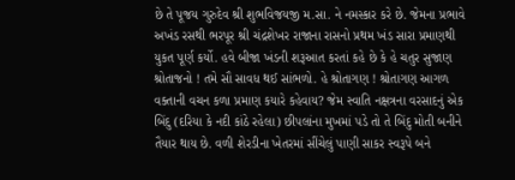છે તે પૂજય ગુરુદેવ શ્રી શુભવિજયજી મ.સા. ને નમસ્કાર કરે છે. જેમના પ્રભાવે અખંડ રસથી ભરપૂર શ્રી ચંદ્રશેખર રાજાના રાસનો પ્રથમ ખંડ સારા પ્રમાણથી યુકત પૂર્ણ કર્યો. હવે બીજા ખંડની શરૂઆત કરતાં કહે છે કે હે ચતુર સુજાણ શ્રોતાજનો ! તમે સૌ સાવધ થઈ સાંભળો. હે શ્રોતાગણ ! શ્રોતાગણ આગળ વક્તાની વચન કળા પ્રમાણ કયારે કહેવાય? જેમ સ્વાતિ નક્ષત્રના વરસાદનું એક બિંદુ (દરિયા કે નદી કાંઠે રહેલા) છીપલાંના મુખમાં પડે તો તે બિંદુ મોતી બનીને તૈયાર થાય છે. વળી શેરડીના ખેતરમાં સીંચેલું પાણી સાકર સ્વરૂપે બને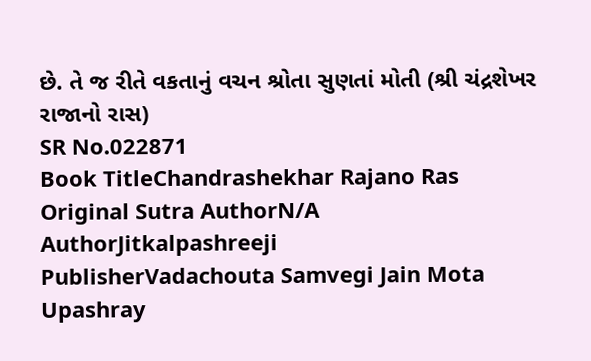છે. તે જ રીતે વકતાનું વચન શ્રોતા સુણતાં મોતી (શ્રી ચંદ્રશેખર રાજાનો રાસ)
SR No.022871
Book TitleChandrashekhar Rajano Ras
Original Sutra AuthorN/A
AuthorJitkalpashreeji
PublisherVadachouta Samvegi Jain Mota Upashray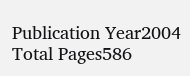Publication Year2004
Total Pages586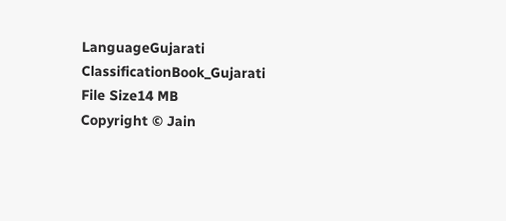LanguageGujarati
ClassificationBook_Gujarati
File Size14 MB
Copyright © Jain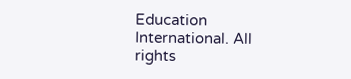Education International. All rights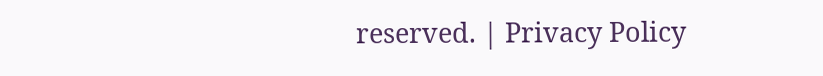reserved. | Privacy Policy